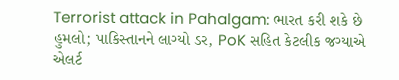Terrorist attack in Pahalgam: ભારત કરી શકે છે હુમલો; પાકિસ્તાનને લાગ્યો ડર, PoK સહિત કેટલીક જગ્યાએ એલર્ટ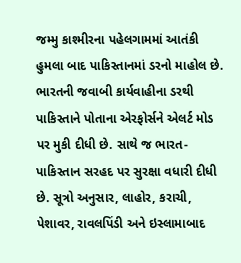જમ્મુ કાશ્મીરના પહેલગામમાં આતંકી હુમલા બાદ પાકિસ્તાનમાં ડરનો માહોલ છે. ભારતની જવાબી કાર્યવાહીના ડરથી પાકિસ્તાને પોતાના એરફોર્સને એલર્ટ મોડ પર મુકી દીધી છે. સાથે જ ભારત-પાકિસ્તાન સરહદ પર સુરક્ષા વધારી દીધી છે. સૂત્રો અનુસાર, લાહોર, કરાચી, પેશાવર, રાવલપિંડી અને ઇસ્લામાબાદ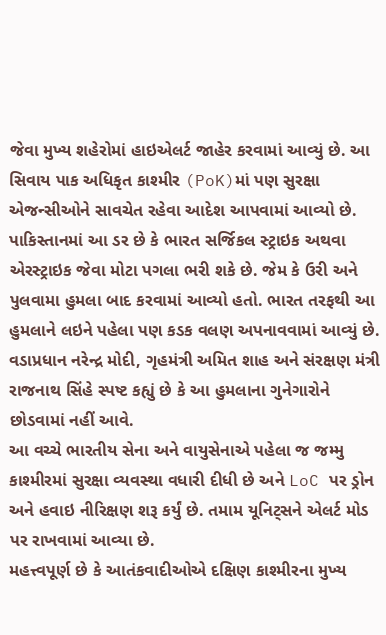જેવા મુખ્ય શહેરોમાં હાઇએલર્ટ જાહેર કરવામાં આવ્યું છે. આ સિવાય પાક અધિકૃત કાશ્મીર (PoK)માં પણ સુરક્ષા એજન્સીઓને સાવચેત રહેવા આદેશ આપવામાં આવ્યો છે.
પાકિસ્તાનમાં આ ડર છે કે ભારત સર્જિકલ સ્ટ્રાઇક અથવા એરસ્ટ્રાઇક જેવા મોટા પગલા ભરી શકે છે. જેમ કે ઉરી અને પુલવામા હુમલા બાદ કરવામાં આવ્યો હતો. ભારત તરફથી આ હુમલાને લઇને પહેલા પણ કડક વલણ અપનાવવામાં આવ્યું છે. વડાપ્રધાન નરેન્દ્ર મોદી, ગૃહમંત્રી અમિત શાહ અને સંરક્ષણ મંત્રી રાજનાથ સિંહે સ્પષ્ટ કહ્યું છે કે આ હુમલાના ગુનેગારોને છોડવામાં નહીં આવે.
આ વચ્ચે ભારતીય સેના અને વાયુસેનાએ પહેલા જ જમ્મુ કાશ્મીરમાં સુરક્ષા વ્યવસ્થા વધારી દીધી છે અને LoC પર ડ્રોન અને હવાઇ નીરિક્ષણ શરૂ કર્યું છે. તમામ યૂનિટ્સને એલર્ટ મોડ પર રાખવામાં આવ્યા છે.
મહત્ત્વપૂર્ણ છે કે આતંકવાદીઓએ દક્ષિણ કાશ્મીરના મુખ્ય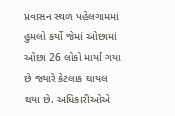પ્રવાસન સ્થળ પહેલગામમાં હુમલો કર્યો જેમાં ઓછામાં ઓછા 26 લોકો માર્યા ગયા છે જ્યારે કેટલાક ઘાયલ થયા છે. અધિકારીઓએ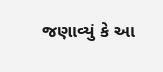જણાવ્યું કે આ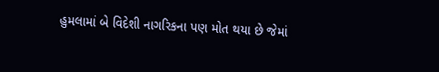હુમલામાં બે વિદેશી નાગરિકના પણ મોત થયા છે જેમાં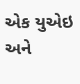એક યુએઇ અને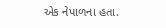એક નેપાળના હતા.